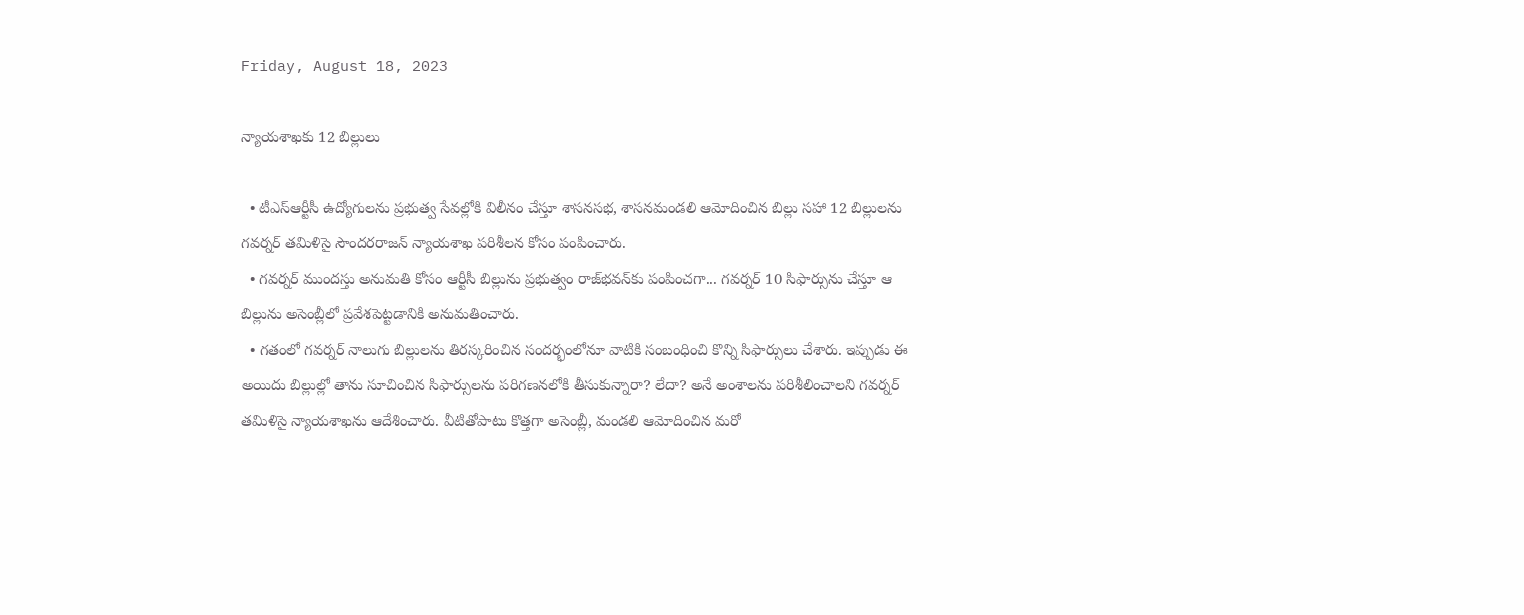Friday, August 18, 2023

న్యాయశాఖకు 12 బిల్లులు

  • టీఎస్‌ఆర్టీసీ ఉద్యోగులను ప్రభుత్వ సేవల్లోకి విలీనం చేస్తూ శాసనసభ, శాసనమండలి ఆమోదించిన బిల్లు సహా 12 బిల్లులను గవర్నర్‌ తమిళిసై సౌందరరాజన్‌ న్యాయశాఖ పరిశీలన కోసం పంపించారు.
  • గవర్నర్‌ ముందస్తు అనుమతి కోసం ఆర్టీసీ బిల్లును ప్రభుత్వం రాజ్‌భవన్‌కు పంపించగా... గవర్నర్‌ 10 సిఫార్సును చేస్తూ ఆ బిల్లును అసెంబ్లీలో ప్రవేశపెట్టడానికి అనుమతించారు.
  • గతంలో గవర్నర్‌ నాలుగు బిల్లులను తిరస్కరించిన సందర్భంలోనూ వాటికి సంబంధించి కొన్ని సిఫార్సులు చేశారు. ఇప్పుడు ఈ అయిదు బిల్లుల్లో తాను సూచించిన సిఫార్సులను పరిగణనలోకి తీసుకున్నారా? లేదా? అనే అంశాలను పరిశీలించాలని గవర్నర్‌ తమిళిసై న్యాయశాఖను ఆదేశించారు. వీటితోపాటు కొత్తగా అసెంబ్లీ, మండలి ఆమోదించిన మరో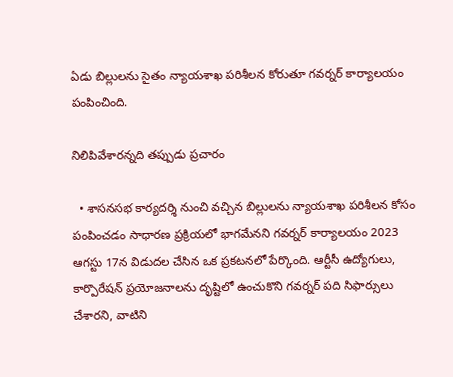ఏడు బిల్లులను సైతం న్యాయశాఖ పరిశీలన కోరుతూ గవర్నర్‌ కార్యాలయం పంపించింది.

నిలిపివేశారన్నది తప్పుడు ప్రచారం

  • శాసనసభ కార్యదర్శి నుంచి వచ్చిన బిల్లులను న్యాయశాఖ పరిశీలన కోసం పంపించడం సాధారణ ప్రక్రియలో భాగమేనని గవర్నర్‌ కార్యాలయం 2023 ఆగస్టు 17న విడుదల చేసిన ఒక ప్రకటనలో పేర్కొంది. ఆర్టీసీ ఉద్యోగులు, కార్పొరేషన్‌ ప్రయోజనాలను దృష్టిలో ఉంచుకొని గవర్నర్‌ పది సిఫార్సులు చేశారని, వాటిని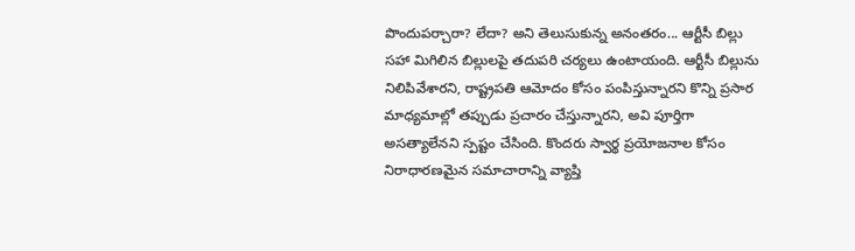పొందుపర్చారా? లేదా? అని తెలుసుకున్న అనంతరం... ఆర్టీసీ బిల్లు సహా మిగిలిన బిల్లులపై తదుపరి చర్యలు ఉంటాయంది. ఆర్టీసీ బిల్లును నిలిపివేశారని, రాష్ట్రపతి ఆమోదం కోసం పంపిస్తున్నారని కొన్ని ప్రసార మాధ్యమాల్లో తప్పుడు ప్రచారం చేస్తున్నారని, అవి పూర్తిగా అసత్యాలేనని స్పష్టం చేసింది. కొందరు స్వార్థ ప్రయోజనాల కోసం నిరాధారణమైన సమాచారాన్ని వ్యాప్తి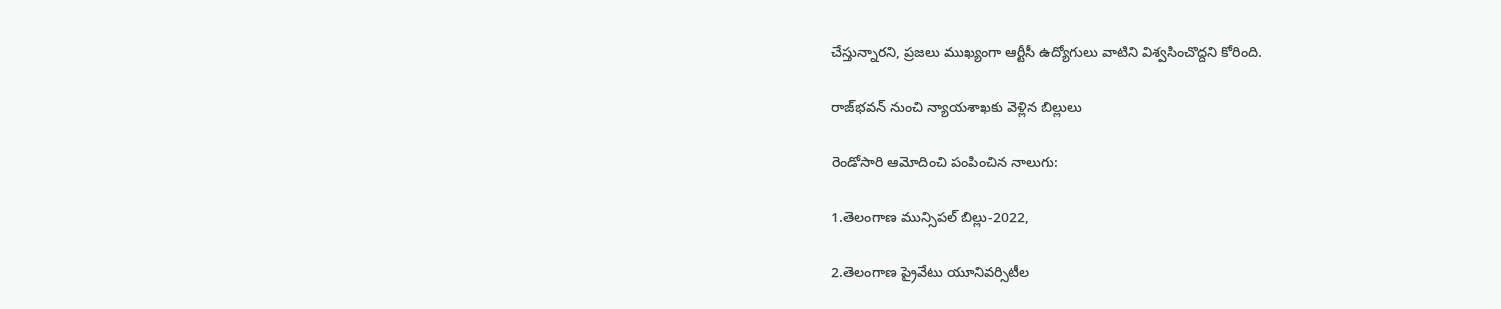చేస్తున్నారని, ప్రజలు ముఖ్యంగా ఆర్టీసీ ఉద్యోగులు వాటిని విశ్వసించొద్దని కోరింది.

రాజ్‌భవన్‌ నుంచి న్యాయశాఖకు వెళ్లిన బిల్లులు

రెండోసారి ఆమోదించి పంపించిన నాలుగు:

1.తెలంగాణ మున్సిపల్‌ బిల్లు-2022,

2.తెలంగాణ ప్రైవేటు యూనివర్సిటీల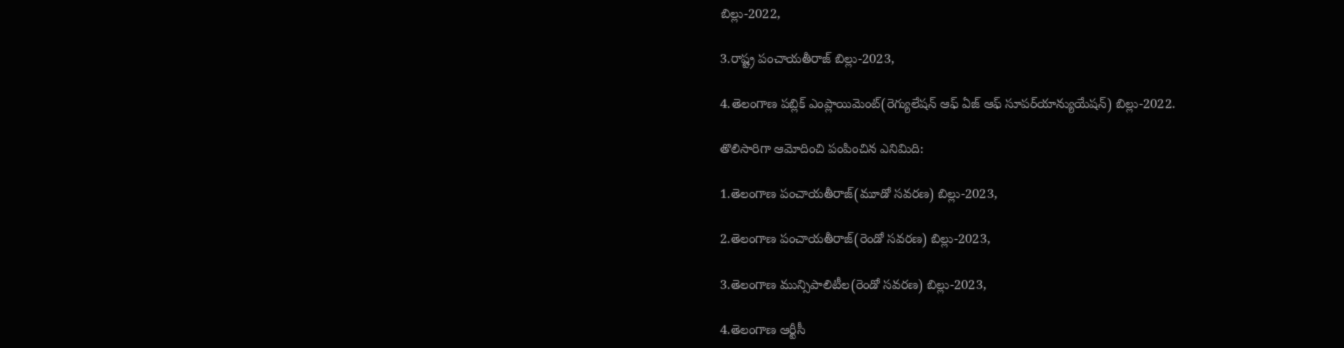బిల్లు-2022,

3.రాష్ట్ర పంచాయతీరాజ్‌ బిల్లు-2023,

4.తెలంగాణ పబ్లిక్‌ ఎంప్లాయిమెంట్‌(రెగ్యులేషన్‌ ఆఫ్‌ ఏజ్‌ ఆఫ్‌ సూపర్‌యాన్యుయేషన్‌) బిల్లు-2022.

తొలిసారిగా ఆమోదించి పంపించిన ఎనిమిది:

1.తెలంగాణ పంచాయతీరాజ్‌(మూడో సవరణ) బిల్లు-2023,

2.తెలంగాణ పంచాయతీరాజ్‌(రెండో సవరణ) బిల్లు-2023,

3.తెలంగాణ మున్సిపాలిటీల(రెండో సవరణ) బిల్లు-2023,

4.తెలంగాణ ఆర్టీసీ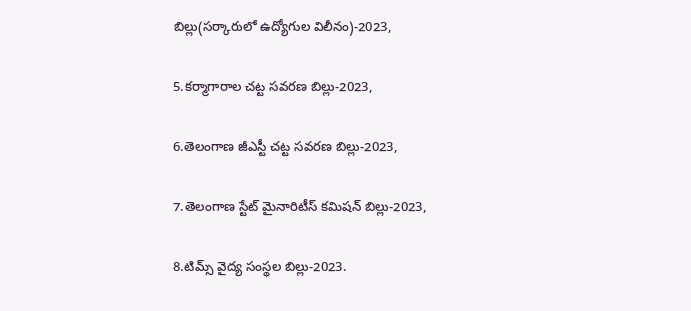బిల్లు(సర్కారులో ఉద్యోగుల విలీనం)-2023,

5.కర్మాగారాల చట్ట సవరణ బిల్లు-2023,

6.తెలంగాణ జీఎస్టీ చట్ట సవరణ బిల్లు-2023,

7.తెలంగాణ స్టేట్‌ మైనారిటీస్‌ కమిషన్‌ బిల్లు-2023,

8.టిమ్స్‌ వైద్య సంస్థల బిల్లు-2023.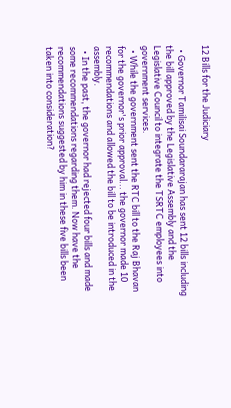12 Bills for the Judiciary

  • Governor Tamilisai Soundararajan has sent 12 bills including the bill approved by the Legislative Assembly and the Legislative Council to integrate the TSRTC employees into government services.
  • While the government sent the RTC bill to the Raj Bhavan for the governor's prior approval... the governor made 10 recommendations and allowed the bill to be introduced in the assembly.
  • In the past, the governor had rejected four bills and made some recommendations regarding them. Now have the recommendations suggested by him in these five bills been taken into consideration?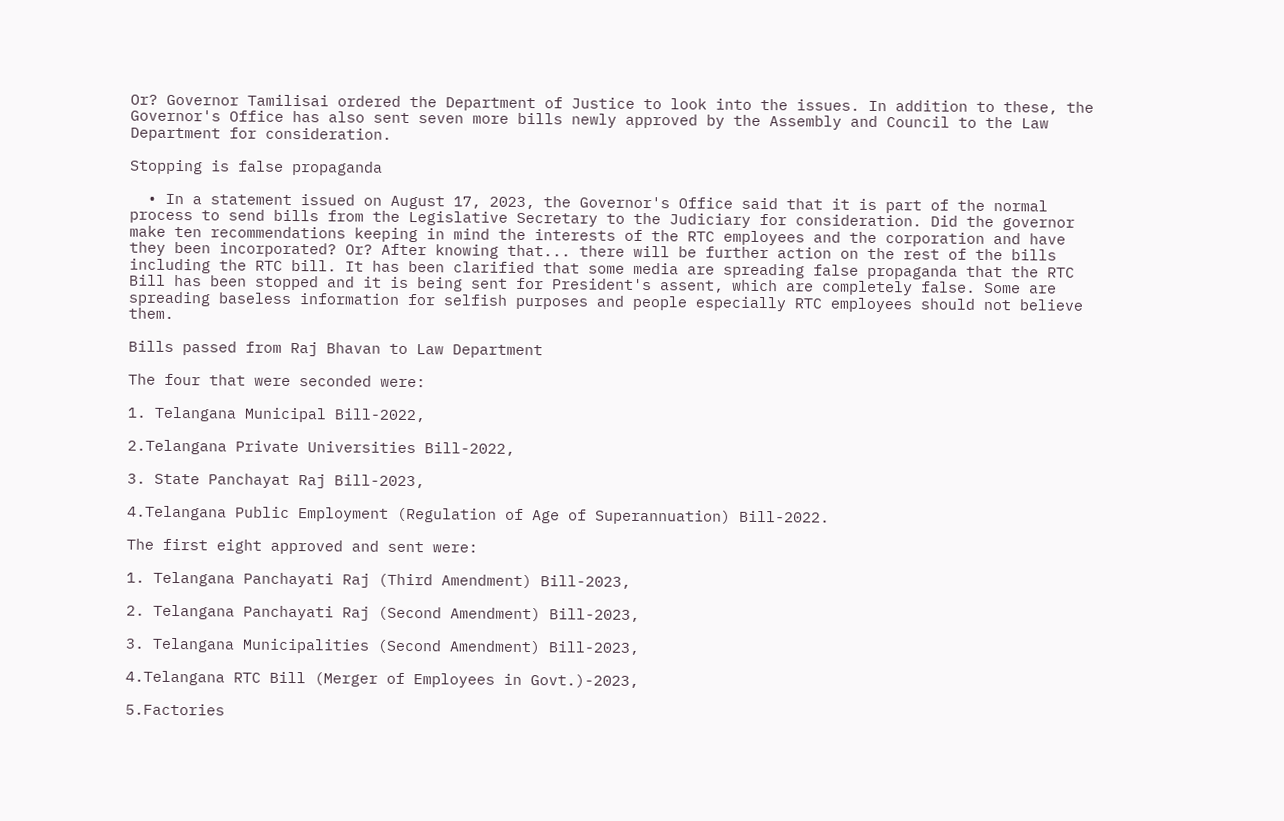Or? Governor Tamilisai ordered the Department of Justice to look into the issues. In addition to these, the Governor's Office has also sent seven more bills newly approved by the Assembly and Council to the Law Department for consideration.

Stopping is false propaganda

  • In a statement issued on August 17, 2023, the Governor's Office said that it is part of the normal process to send bills from the Legislative Secretary to the Judiciary for consideration. Did the governor make ten recommendations keeping in mind the interests of the RTC employees and the corporation and have they been incorporated? Or? After knowing that... there will be further action on the rest of the bills including the RTC bill. It has been clarified that some media are spreading false propaganda that the RTC Bill has been stopped and it is being sent for President's assent, which are completely false. Some are spreading baseless information for selfish purposes and people especially RTC employees should not believe them.

Bills passed from Raj Bhavan to Law Department

The four that were seconded were:

1. Telangana Municipal Bill-2022,

2.Telangana Private Universities Bill-2022,

3. State Panchayat Raj Bill-2023,

4.Telangana Public Employment (Regulation of Age of Superannuation) Bill-2022.

The first eight approved and sent were:

1. Telangana Panchayati Raj (Third Amendment) Bill-2023,

2. Telangana Panchayati Raj (Second Amendment) Bill-2023,

3. Telangana Municipalities (Second Amendment) Bill-2023,

4.Telangana RTC Bill (Merger of Employees in Govt.)-2023,

5.Factories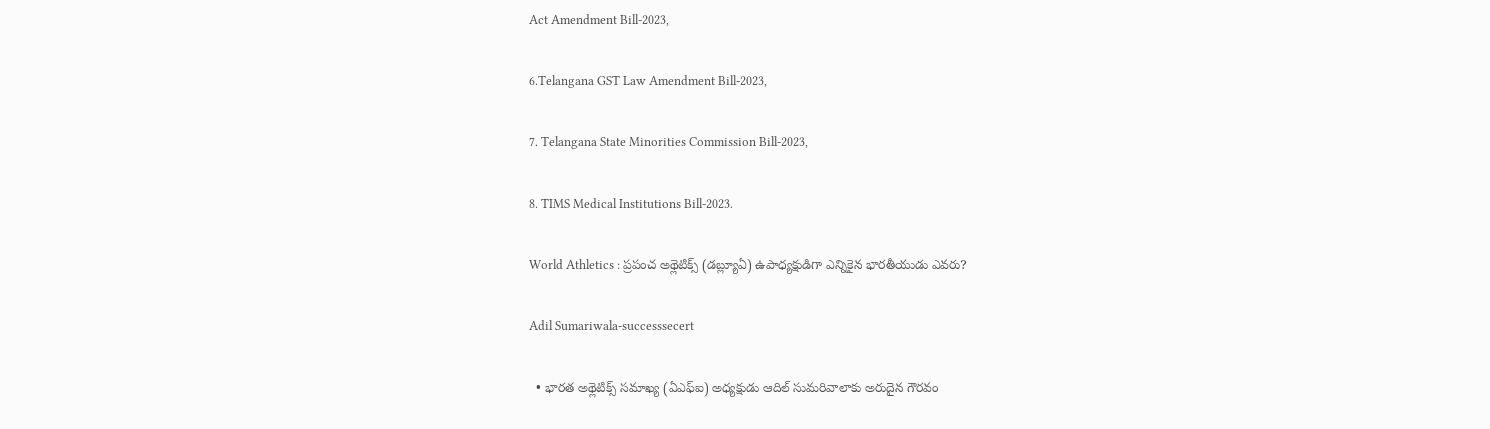Act Amendment Bill-2023,

6.Telangana GST Law Amendment Bill-2023,

7. Telangana State Minorities Commission Bill-2023,

8. TIMS Medical Institutions Bill-2023.

World Athletics : ప్రపంచ అథ్లెటిక్స్‌ (డబ్ల్యూఏ) ఉపాధ్యక్షుడిగా ఎన్నికైన భారతీయుడు ఎవరు?

Adil Sumariwala-successsecert

  • భారత అథ్లెటిక్స్‌ సమాఖ్య (ఏఎఫ్‌ఐ) అధ్యక్షుడు ఆదిల్‌ సుమరివాలాకు అరుదైన గౌరవం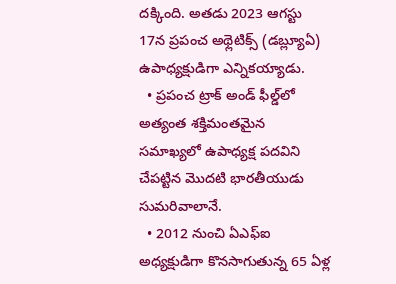దక్కింది. అతడు 2023 ఆగస్టు 17న ప్రపంచ అథ్లెటిక్స్‌ (డబ్ల్యూఏ) ఉపాధ్యక్షుడిగా ఎన్నికయ్యాడు.
  • ప్రపంచ ట్రాక్‌ అండ్‌ ఫీల్డ్‌లో అత్యంత శక్తిమంతమైన సమాఖ్యలో ఉపాధ్యక్ష పదవిని చేపట్టిన మొదటి భారతీయుడు సుమరివాలానే.
  • 2012 నుంచి ఏఎఫ్‌ఐ అధ్యక్షుడిగా కొనసాగుతున్న 65 ఏళ్ల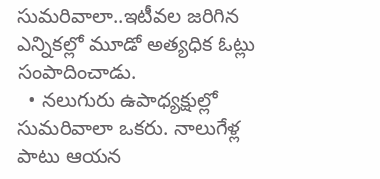సుమరివాలా..ఇటీవల జరిగిన ఎన్నికల్లో మూడో అత్యధిక ఓట్లు సంపాదించాడు.
  • నలుగురు ఉపాధ్యక్షుల్లో సుమరివాలా ఒకరు. నాలుగేళ్ల పాటు ఆయన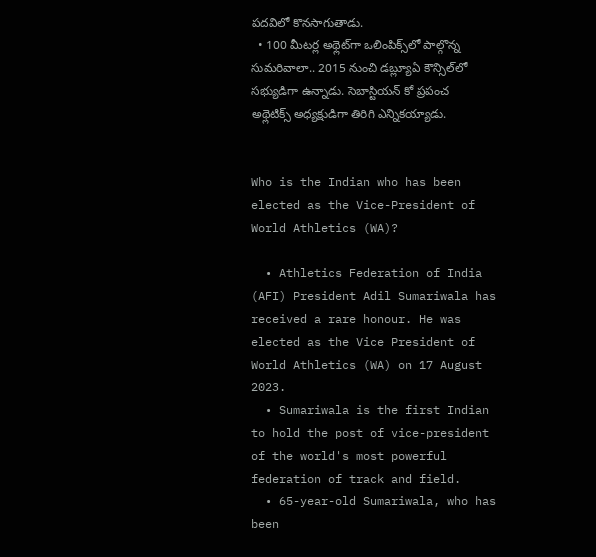పదవిలో కొనసాగుతాడు.
  • 100 మీటర్ల అథ్లెట్‌గా ఒలింపిక్స్‌లో పాల్గొన్న సుమరివాలా.. 2015 నుంచి డబ్ల్యూఏ కౌన్సిల్‌లో సభ్యుడిగా ఉన్నాడు. సెబాస్టియన్‌ కో ప్రపంచ అథ్లెటిక్స్‌ అధ్యక్షుడిగా తిరిగి ఎన్నికయ్యాడు.


Who is the Indian who has been elected as the Vice-President of World Athletics (WA)?

  • Athletics Federation of India (AFI) President Adil Sumariwala has received a rare honour. He was elected as the Vice President of World Athletics (WA) on 17 August 2023.
  • Sumariwala is the first Indian to hold the post of vice-president of the world's most powerful federation of track and field.
  • 65-year-old Sumariwala, who has been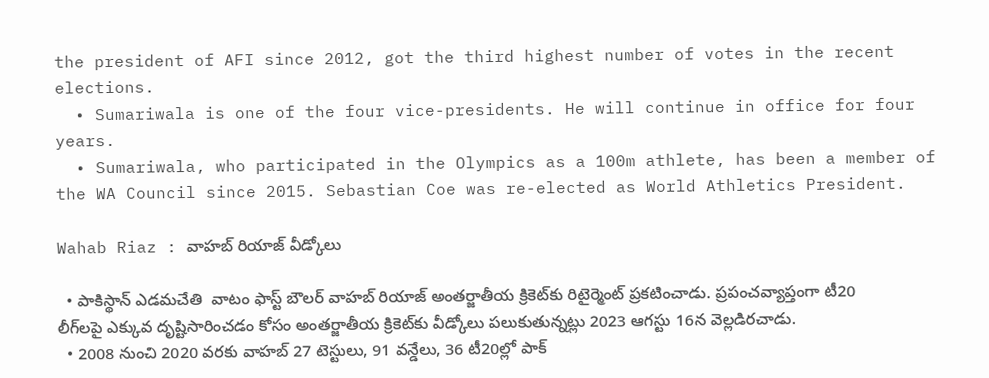the president of AFI since 2012, got the third highest number of votes in the recent elections.
  • Sumariwala is one of the four vice-presidents. He will continue in office for four years.
  • Sumariwala, who participated in the Olympics as a 100m athlete, has been a member of the WA Council since 2015. Sebastian Coe was re-elected as World Athletics President.

Wahab Riaz : వాహబ్‌ రియాజ్‌ వీడ్కోలు

  • పాకిస్థాన్‌ ఎడమచేతి  వాటం ఫాస్ట్‌ బౌలర్‌ వాహబ్‌ రియాజ్‌ అంతర్జాతీయ క్రికెట్‌కు రిటైర్మెంట్‌ ప్రకటించాడు. ప్రపంచవ్యాప్తంగా టీ20 లీగ్‌లపై ఎక్కువ దృష్టిసారించడం కోసం అంతర్జాతీయ క్రికెట్‌కు వీడ్కోలు పలుకుతున్నట్లు 2023 ఆగస్టు 16న వెల్లడిరచాడు.
  • 2008 నుంచి 2020 వరకు వాహబ్‌ 27 టెస్టులు, 91 వన్డేలు, 36 టీ20ల్లో పాక్‌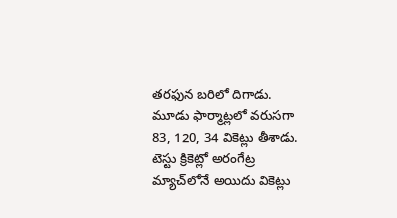తరఫున బరిలో దిగాడు. మూడు ఫార్మాట్లలో వరుసగా 83, 120, 34 వికెట్లు తీశాడు. టెస్టు క్రికెట్లో అరంగేట్ర మ్యాచ్‌లోనే అయిదు వికెట్లు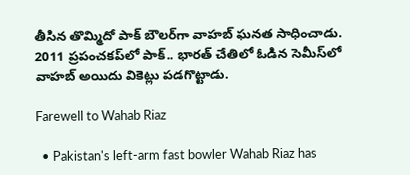తీసిన తొమ్మిదో పాక్‌ బౌలర్‌గా వాహబ్‌ ఘనత సాధించాడు. 2011 ప్రపంచకప్‌లో పాక్‌.. భారత్‌ చేతిలో ఓడిన సెమీస్‌లో వాహబ్‌ అయిదు వికెట్లు పడగొట్టాడు.

Farewell to Wahab Riaz

  • Pakistan's left-arm fast bowler Wahab Riaz has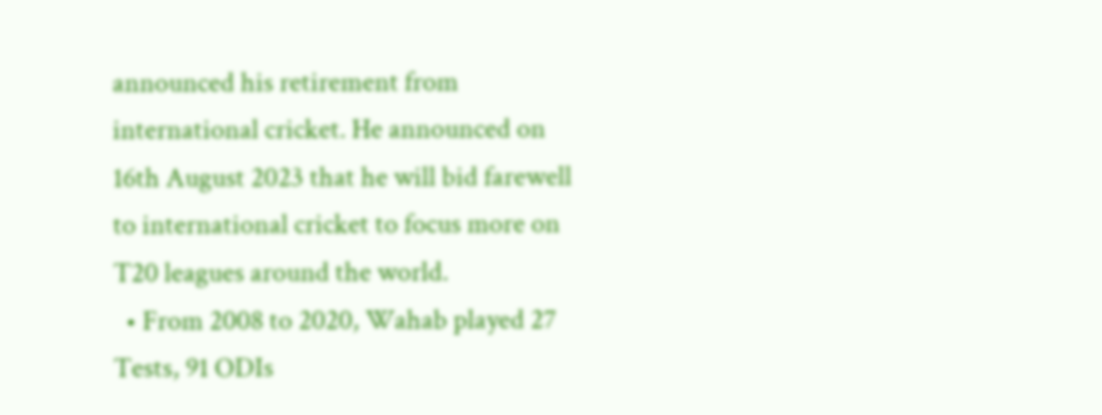announced his retirement from international cricket. He announced on 16th August 2023 that he will bid farewell to international cricket to focus more on T20 leagues around the world.
  • From 2008 to 2020, Wahab played 27 Tests, 91 ODIs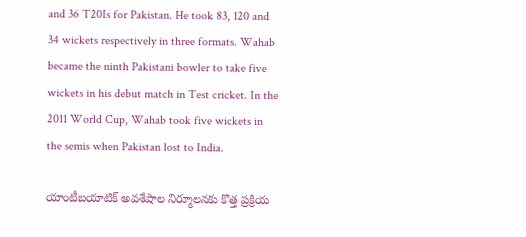and 36 T20Is for Pakistan. He took 83, 120 and 34 wickets respectively in three formats. Wahab became the ninth Pakistani bowler to take five wickets in his debut match in Test cricket. In the 2011 World Cup, Wahab took five wickets in the semis when Pakistan lost to India.

యాంటీబయాటిక్‌ అవశేషాల నిర్మూలనకు కొత్త ప్రక్రియ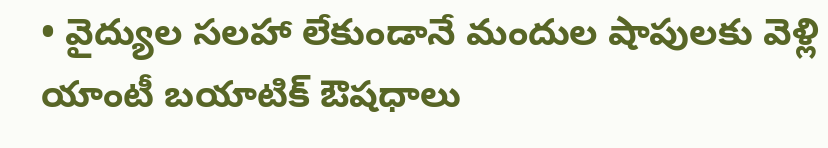• వైద్యుల సలహా లేకుండానే మందుల షాపులకు వెళ్లి యాంటీ బయాటిక్‌ ఔషధాలు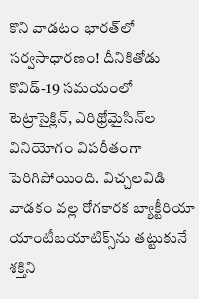కొని వాడటం భారత్‌లో సర్వసాధారణం! దీనికితోడు కొవిడ్‌-19 సమయంలో టెట్రాసైక్లిన్‌, ఎరిథ్రోమైసిన్‌ల వినియోగం విపరీతంగా పెరిగిపోయింది. విచ్చలవిడి వాడకం వల్ల రోగకారక బ్యాక్టీరియా యాంటీబయాటిక్స్‌ను తట్టుకునే శక్తిని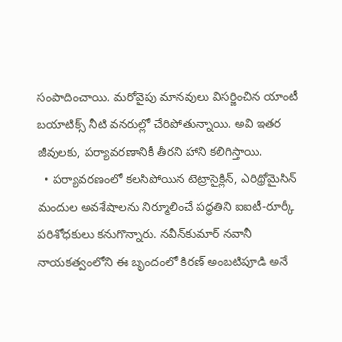సంపాదించాయి. మరోవైపు మానవులు విసర్జించిన యాంటీ బయాటిక్స్‌ నీటి వనరుల్లో చేరిపోతున్నాయి. అవి ఇతర జీవులకు, పర్యావరణానికీ తీరని హాని కలిగిస్తాయి.
  • పర్యావరణంలో కలసిపోయిన టెట్రాసైక్లిన్‌, ఎరిథ్రోమైసిన్‌ మందుల అవశేషాలను నిర్మూలించే పద్ధతిని ఐఐటీ-రూర్కీ పరిశోధకులు కనుగొన్నారు. నవీన్‌కుమార్‌ నవానీ నాయకత్వంలోని ఈ బృందంలో కిరణ్‌ అంబటిపూడి అనే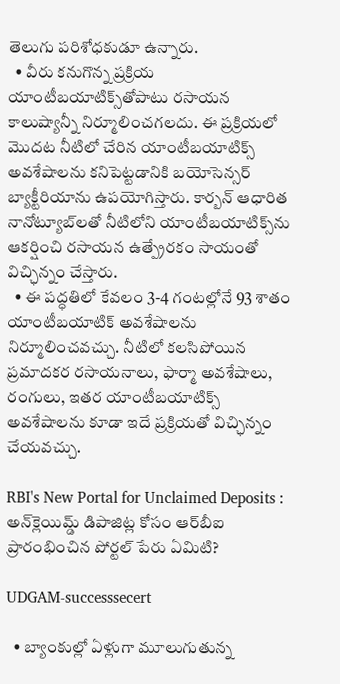తెలుగు పరిశోధకుడూ ఉన్నారు.
  • వీరు కనుగొన్న ప్రక్రియ యాంటీబయాటిక్స్‌తోపాటు రసాయన కాలుష్యాన్నీ నిర్మూలించగలదు. ఈ ప్రక్రియలో మొదట నీటిలో చేరిన యాంటీబయాటిక్స్‌ అవశేషాలను కనిపెట్టడానికి బయోసెన్సర్‌ బ్యాక్టీరియాను ఉపయోగిస్తారు. కార్బన్‌ ఆధారిత నానోట్యూబ్‌లతో నీటిలోని యాంటీబయాటిక్స్‌ను ఆకర్షించి రసాయన ఉత్ప్రేరకం సాయంతో విచ్ఛిన్నం చేస్తారు.
  • ఈ పద్ధతిలో కేవలం 3-4 గంటల్లోనే 93 శాతం యాంటీబయాటిక్‌ అవశేషాలను నిర్మూలించవచ్చు. నీటిలో కలసిపోయిన ప్రమాదకర రసాయనాలు, ఫార్మా అవశేషాలు, రంగులు, ఇతర యాంటీబయాటిక్స్‌ అవశేషాలను కూడా ఇదే ప్రక్రియతో విచ్ఛిన్నం చేయవచ్చు.

RBI's New Portal for Unclaimed Deposits : అన్‌క్లెయిమ్డ్‌ డిపాజిట్ల కోసం ఆర్‌బీఐ ప్రారంభించిన పోర్టల్‌ పేరు ఏమిటి?

UDGAM-successsecert

  • బ్యాంకుల్లో ఏళ్లుగా మూలుగుతున్న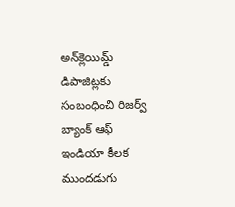అన్‌క్లెయిమ్డ్‌ డిపాజిట్లకు సంబంధించి రిజర్వ్‌ బ్యాంక్‌ ఆఫ్‌ ఇండియా కీలక ముందడుగు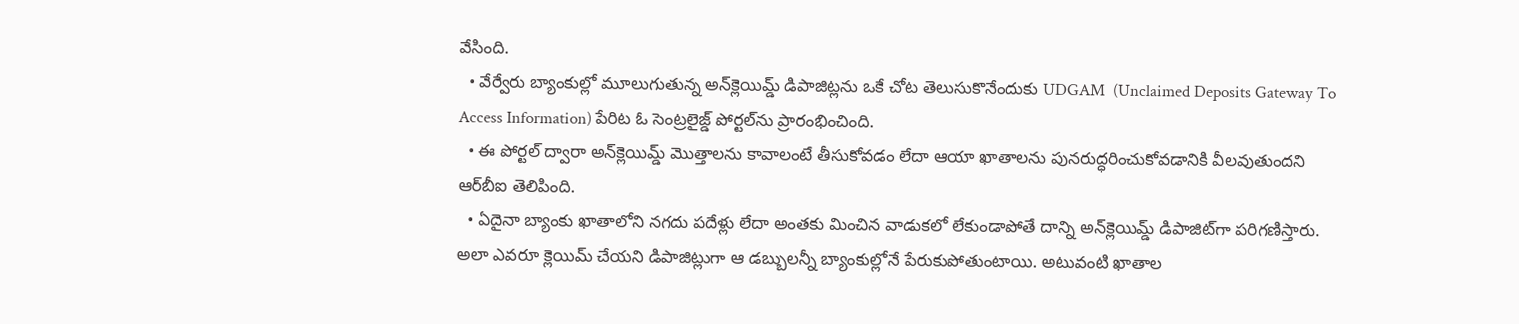వేసింది.
  • వేర్వేరు బ్యాంకుల్లో మూలుగుతున్న అన్‌క్లెయిమ్డ్‌ డిపాజిట్లను ఒకే చోట తెలుసుకొనేందుకు UDGAM  (Unclaimed Deposits Gateway To Access Information) పేరిట ఓ సెంట్రలైజ్డ్‌ పోర్టల్‌ను ప్రారంభించింది.
  • ఈ పోర్టల్‌ ద్వారా అన్‌క్లెయిమ్డ్‌ మొత్తాలను కావాలంటే తీసుకోవడం లేదా ఆయా ఖాతాలను పునరుద్ధరించుకోవడానికి వీలవుతుందని ఆర్‌బీఐ తెలిపింది.
  • ఏదైనా బ్యాంకు ఖాతాలోని నగదు పదేళ్లు లేదా అంతకు మించిన వాడుకలో లేకుండాపోతే దాన్ని అన్‌క్లెయిమ్డ్‌ డిపాజిట్‌గా పరిగణిస్తారు. అలా ఎవరూ క్లెయిమ్‌ చేయని డిపాజిట్లుగా ఆ డబ్బులన్నీ బ్యాంకుల్లోనే పేరుకుపోతుంటాయి. అటువంటి ఖాతాల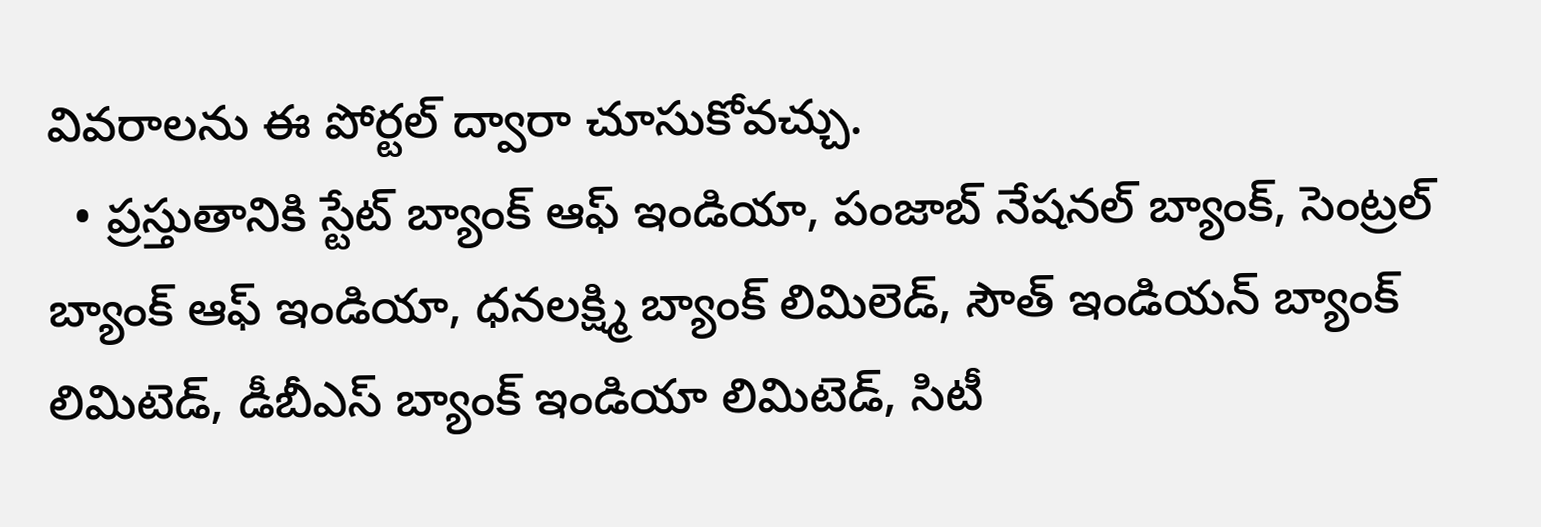వివరాలను ఈ పోర్టల్‌ ద్వారా చూసుకోవచ్చు.
  • ప్రస్తుతానికి స్టేట్‌ బ్యాంక్‌ ఆఫ్‌ ఇండియా, పంజాబ్‌ నేషనల్‌ బ్యాంక్‌, సెంట్రల్‌ బ్యాంక్‌ ఆఫ్‌ ఇండియా, ధనలక్ష్మి బ్యాంక్‌ లిమిలెడ్‌, సౌత్‌ ఇండియన్‌ బ్యాంక్‌ లిమిటెడ్‌, డీబీఎస్‌ బ్యాంక్‌ ఇండియా లిమిటెడ్‌, సిటీ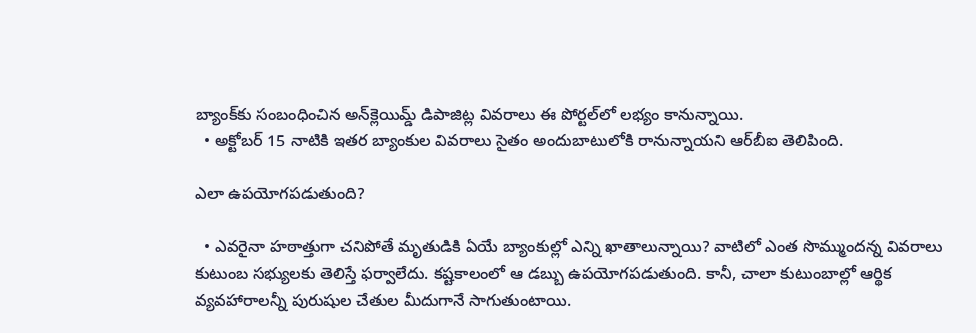బ్యాంక్‌కు సంబంధించిన అన్‌క్లెయిమ్డ్‌ డిపాజిట్ల వివరాలు ఈ పోర్టల్‌లో లభ్యం కానున్నాయి.
  • అక్టోబర్‌ 15 నాటికి ఇతర బ్యాంకుల వివరాలు సైతం అందుబాటులోకి రానున్నాయని ఆర్‌బీఐ తెలిపింది.

ఎలా ఉపయోగపడుతుంది?

  • ఎవరైనా హఠాత్తుగా చనిపోతే మృతుడికి ఏయే బ్యాంకుల్లో ఎన్ని ఖాతాలున్నాయి? వాటిలో ఎంత సొమ్ముందన్న వివరాలు కుటుంబ సభ్యులకు తెలిస్తే ఫర్వాలేదు. కష్టకాలంలో ఆ డబ్బు ఉపయోగపడుతుంది. కానీ, చాలా కుటుంబాల్లో ఆర్థిక వ్యవహారాలన్నీ పురుషుల చేతుల మీదుగానే సాగుతుంటాయి.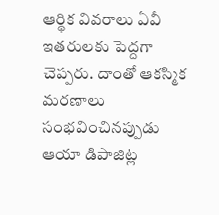ఆర్థిక వివరాలు ఏవీ ఇతరులకు పెద్దగా చెప్పరు. దాంతో ఆకస్మిక మరణాలు సంభవించినప్పుడు ఆయా డిపాజిట్ల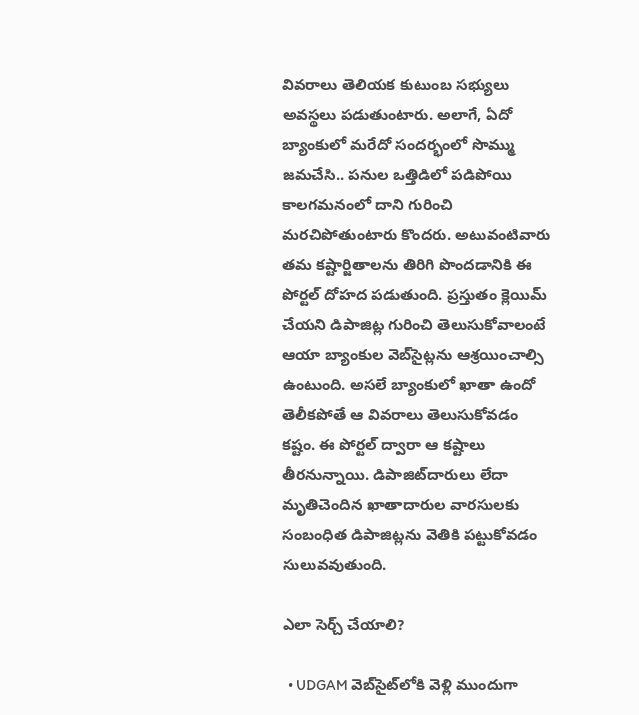వివరాలు తెలియక కుటుంబ సభ్యులు అవస్థలు పడుతుంటారు. అలాగే, ఏదో బ్యాంకులో మరేదో సందర్భంలో సొమ్ము జమచేసి.. పనుల ఒత్తిడిలో పడిపోయి కాలగమనంలో దాని గురించి మరచిపోతుంటారు కొందరు. అటువంటివారు తమ కష్టార్జితాలను తిరిగి పొందడానికి ఈ పోర్టల్‌ దోహద పడుతుంది. ప్రస్తుతం క్లెయిమ్‌ చేయని డిపాజిట్ల గురించి తెలుసుకోవాలంటే ఆయా బ్యాంకుల వెబ్‌సైట్లను ఆశ్రయించాల్సి ఉంటుంది. అసలే బ్యాంకులో ఖాతా ఉందో తెలీకపోతే ఆ వివరాలు తెలుసుకోవడం కష్టం. ఈ పోర్టల్‌ ద్వారా ఆ కష్టాలు తీరనున్నాయి. డిపాజిట్‌దారులు లేదా మృతిచెందిన ఖాతాదారుల వారసులకు సంబంధిత డిపాజిట్లను వెతికి పట్టుకోవడం సులువవుతుంది.

ఎలా సెర్చ్‌ చేయాలి?

  • UDGAM వెబ్‌సైట్‌లోకి వెళ్లి ముందుగా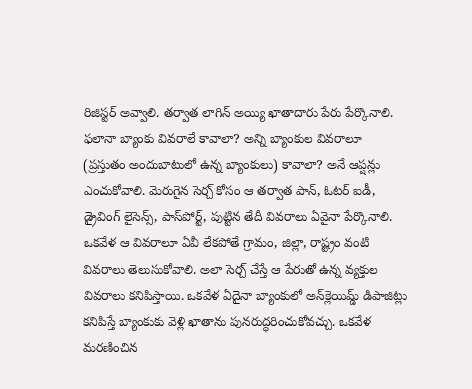రిజిస్టర్‌ అవ్వాలి. తర్వాత లాగిన్‌ అయ్యి ఖాతాదారు పేరు పేర్కొనాలి. ఫలానా బ్యాంకు వివరాలే కావాలా? అన్ని బ్యాంకుల వివరాలూ (ప్రస్తుతం అందుబాటులో ఉన్న బ్యాంకులు) కావాలా? అనే ఆప్షన్లు ఎంచుకోవాలి. మెరుగైన సెర్చ్‌ కోసం ఆ తర్వాత పాన్‌, ఓటర్‌ ఐడీ, డ్రైవింగ్‌ లైసెన్స్‌, పాస్‌పోర్ట్‌, పుట్టిన తేదీ వివరాలు ఏవైనా పేర్కొనాలి. ఒకవేళ ఆ వివరాలూ ఏవీ లేకపోతే గ్రామం, జిల్లా, రాష్ట్రం వంటి వివరాలు తెలుసుకోవాలి. అలా సెర్చ్‌ చేస్తే ఆ పేరుతో ఉన్న వ్యక్తుల వివరాలు కనిపిస్తాయి. ఒకవేళ ఏదైనా బ్యాంకులో అన్‌క్లెయిమ్డ్‌ డిపాజిట్లు కనిపిస్తే బ్యాంకుకు వెళ్లి ఖాతాను పునరుద్ధరించుకోవచ్చు. ఒకవేళ మరణించిన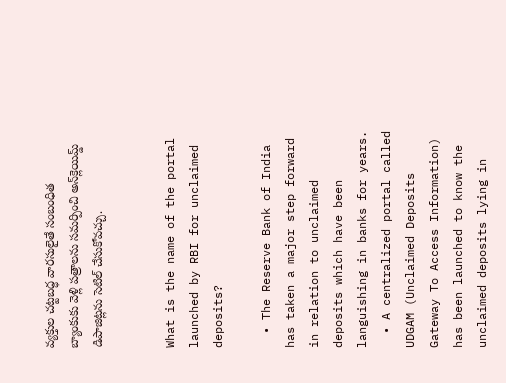వ్యక్తుల చట్టబద్ధ వారసులైతే సంబంధిత బ్యాంకుకు వెళ్లి పత్రాలను సమర్పించి అన్‌క్లెయిమ్డ్‌ డిపాజిట్లను సెటిల్‌ చేసుకోవచ్చు.


What is the name of the portal launched by RBI for unclaimed deposits?

  • The Reserve Bank of India has taken a major step forward in relation to unclaimed deposits which have been languishing in banks for years.
  • A centralized portal called UDGAM (Unclaimed Deposits Gateway To Access Information) has been launched to know the unclaimed deposits lying in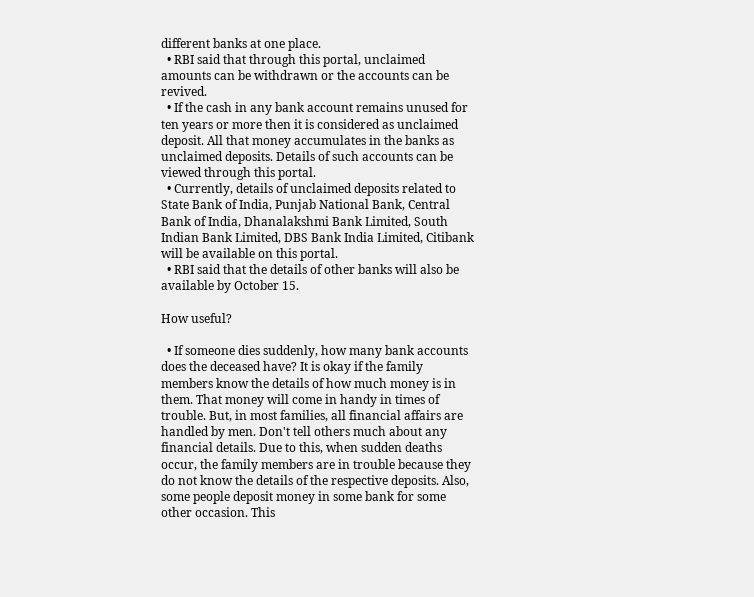different banks at one place.
  • RBI said that through this portal, unclaimed amounts can be withdrawn or the accounts can be revived.
  • If the cash in any bank account remains unused for ten years or more then it is considered as unclaimed deposit. All that money accumulates in the banks as unclaimed deposits. Details of such accounts can be viewed through this portal.
  • Currently, details of unclaimed deposits related to State Bank of India, Punjab National Bank, Central Bank of India, Dhanalakshmi Bank Limited, South Indian Bank Limited, DBS Bank India Limited, Citibank will be available on this portal.
  • RBI said that the details of other banks will also be available by October 15.

How useful?

  • If someone dies suddenly, how many bank accounts does the deceased have? It is okay if the family members know the details of how much money is in them. That money will come in handy in times of trouble. But, in most families, all financial affairs are handled by men. Don't tell others much about any financial details. Due to this, when sudden deaths occur, the family members are in trouble because they do not know the details of the respective deposits. Also, some people deposit money in some bank for some other occasion. This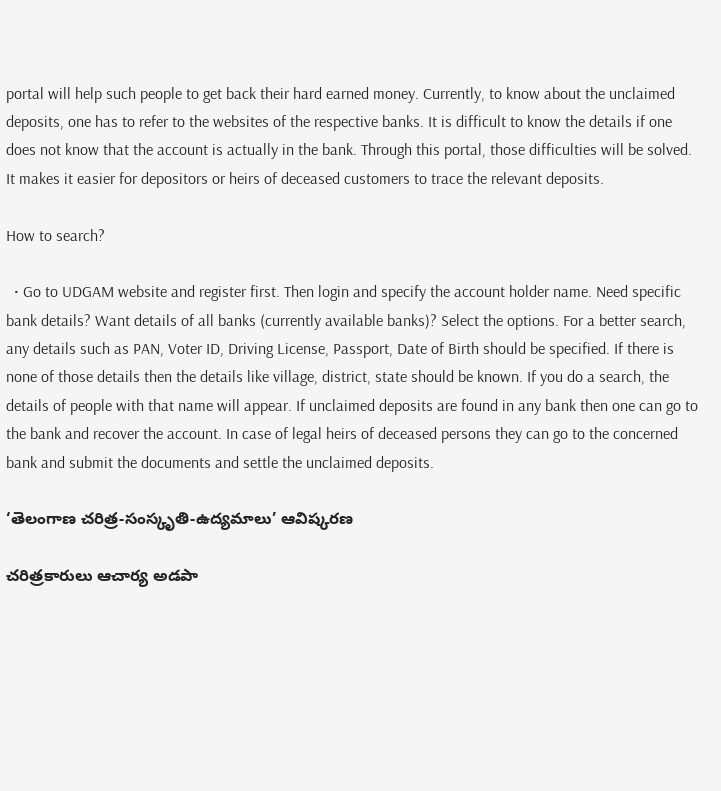portal will help such people to get back their hard earned money. Currently, to know about the unclaimed deposits, one has to refer to the websites of the respective banks. It is difficult to know the details if one does not know that the account is actually in the bank. Through this portal, those difficulties will be solved. It makes it easier for depositors or heirs of deceased customers to trace the relevant deposits.

How to search?

  • Go to UDGAM website and register first. Then login and specify the account holder name. Need specific bank details? Want details of all banks (currently available banks)? Select the options. For a better search, any details such as PAN, Voter ID, Driving License, Passport, Date of Birth should be specified. If there is none of those details then the details like village, district, state should be known. If you do a search, the details of people with that name will appear. If unclaimed deposits are found in any bank then one can go to the bank and recover the account. In case of legal heirs of deceased persons they can go to the concerned bank and submit the documents and settle the unclaimed deposits.

‘తెలంగాణ చరిత్ర-సంస్కృతి-ఉద్యమాలు’ ఆవిష్కరణ

చరిత్రకారులు ఆచార్య అడపా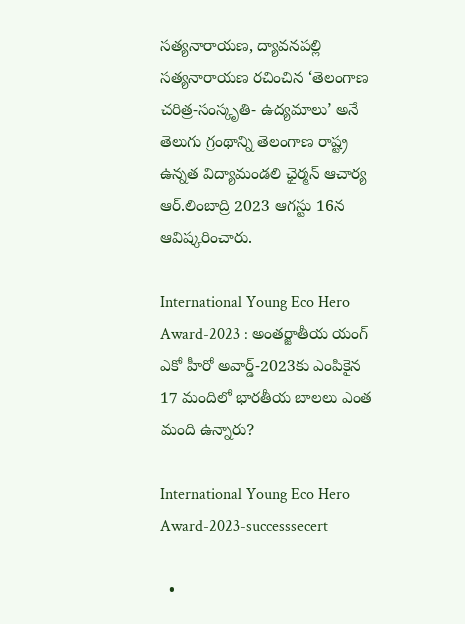సత్యనారాయణ, ద్యావనపల్లి సత్యనారాయణ రచించిన ‘తెలంగాణ చరిత్ర-సంస్కృతి- ఉద్యమాలు’ అనే తెలుగు గ్రంథాన్ని తెలంగాణ రాష్ట్ర ఉన్నత విద్యామండలి ఛైర్మన్‌ ఆచార్య ఆర్‌.లింబాద్రి 2023 ఆగస్టు 16న ఆవిష్కరించారు.

International Young Eco Hero Award-2023 : అంతర్జాతీయ యంగ్‌ ఎకో హీరో అవార్డ్‌-2023కు ఎంపికైన 17 మందిలో భారతీయ బాలలు ఎంత మంది ఉన్నారు?

International Young Eco Hero Award-2023-successsecert

  •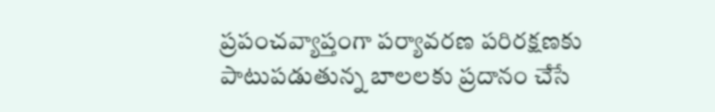ప్రపంచవ్యాప్తంగా పర్యావరణ పరిరక్షణకు పాటుపడుతున్న బాలలకు ప్రదానం చేసే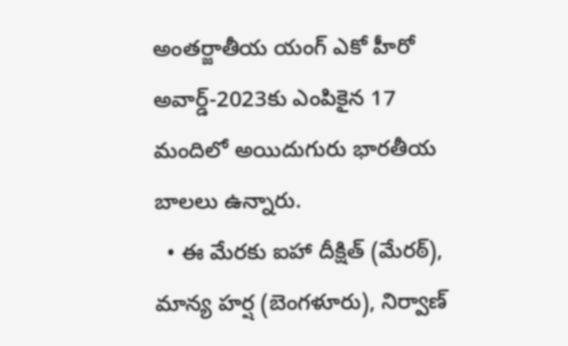అంతర్జాతీయ యంగ్‌ ఎకో హీరో అవార్డ్‌-2023కు ఎంపికైన 17 మందిలో అయిదుగురు భారతీయ బాలలు ఉన్నారు.
  • ఈ మేరకు ఐహా దీక్షిత్‌ (మేరఠ్‌), మాన్య హర్ష (బెంగళూరు), నిర్వాణ్‌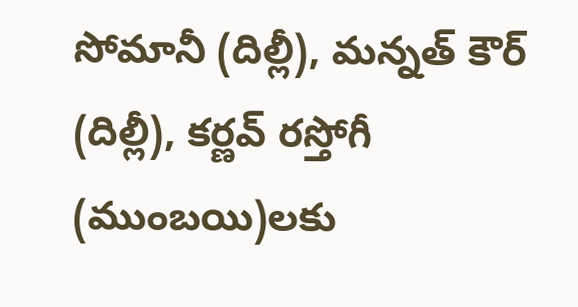సోమానీ (దిల్లీ), మన్నత్‌ కౌర్‌ (దిల్లీ), కర్ణవ్‌ రస్తోగీ (ముంబయి)లకు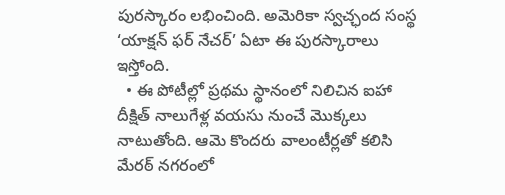పురస్కారం లభించింది. అమెరికా స్వచ్ఛంద సంస్థ ‘యాక్షన్‌ ఫర్‌ నేచర్‌’ ఏటా ఈ పురస్కారాలు ఇస్తోంది.
  • ఈ పోటీల్లో ప్రథమ స్థానంలో నిలిచిన ఐహా దీక్షిత్‌ నాలుగేళ్ల వయసు నుంచే మొక్కలు నాటుతోంది. ఆమె కొందరు వాలంటీర్లతో కలిసి మేరఠ్‌ నగరంలో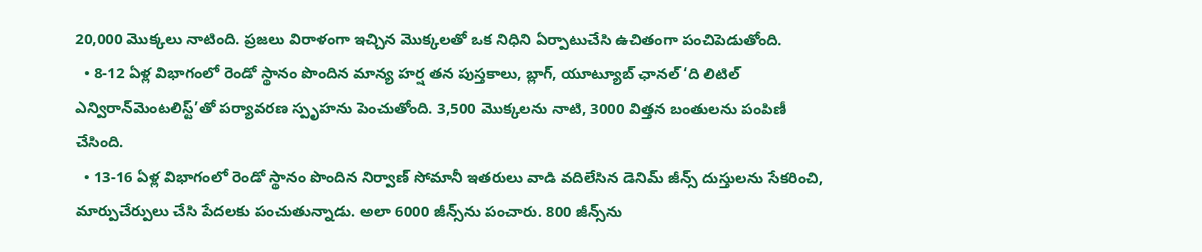20,000 మొక్కలు నాటింది. ప్రజలు విరాళంగా ఇచ్చిన మొక్కలతో ఒక నిధిని ఏర్పాటుచేసి ఉచితంగా పంచిపెడుతోంది.
  • 8-12 ఏళ్ల విభాగంలో రెండో స్థానం పొందిన మాన్య హర్ష తన పుస్తకాలు, బ్లాగ్‌, యూట్యూబ్‌ ఛానల్‌ ‘ది లిటిల్‌ ఎన్విరాన్‌మెంటలిస్ట్‌’తో పర్యావరణ స్పృహను పెంచుతోంది. 3,500 మొక్కలను నాటి, 3000 విత్తన బంతులను పంపిణీ చేసింది.
  • 13-16 ఏళ్ల విభాగంలో రెండో స్థానం పొందిన నిర్వాణ్‌ సోమానీ ఇతరులు వాడి వదిలేసిన డెనిమ్‌ జీన్స్‌ దుస్తులను సేకరించి, మార్పుచేర్పులు చేసి పేదలకు పంచుతున్నాడు. అలా 6000 జీన్స్‌ను పంచారు. 800 జీన్స్‌ను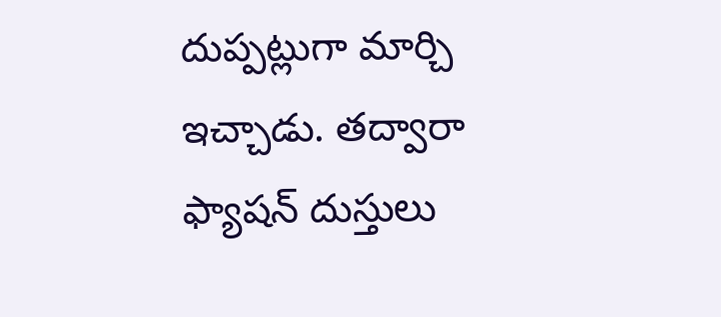దుప్పట్లుగా మార్చి ఇచ్చాడు. తద్వారా ఫ్యాషన్‌ దుస్తులు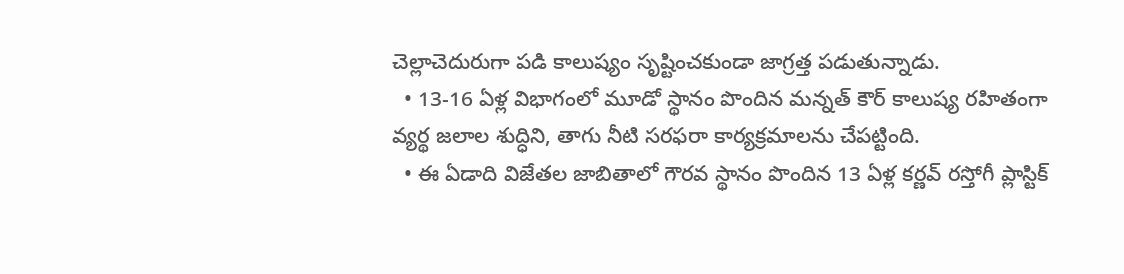చెల్లాచెదురుగా పడి కాలుష్యం సృష్టించకుండా జాగ్రత్త పడుతున్నాడు.
  • 13-16 ఏళ్ల విభాగంలో మూడో స్థానం పొందిన మన్నత్‌ కౌర్‌ కాలుష్య రహితంగా వ్యర్థ జలాల శుద్ధిని, తాగు నీటి సరఫరా కార్యక్రమాలను చేపట్టింది.
  • ఈ ఏడాది విజేతల జాబితాలో గౌరవ స్థానం పొందిన 13 ఏళ్ల కర్ణవ్‌ రస్తోగీ ప్లాస్టిక్‌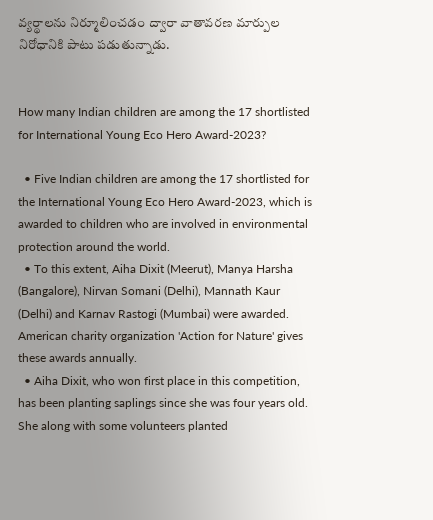వ్యర్థాలను నిర్మూలించడం ద్వారా వాతావరణ మార్పుల నిరోధానికి పాటు పడుతున్నాడు.


How many Indian children are among the 17 shortlisted for International Young Eco Hero Award-2023?

  • Five Indian children are among the 17 shortlisted for the International Young Eco Hero Award-2023, which is awarded to children who are involved in environmental protection around the world.
  • To this extent, Aiha Dixit (Meerut), Manya Harsha (Bangalore), Nirvan Somani (Delhi), Mannath Kaur (Delhi) and Karnav Rastogi (Mumbai) were awarded. American charity organization 'Action for Nature' gives these awards annually.
  • Aiha Dixit, who won first place in this competition, has been planting saplings since she was four years old. She along with some volunteers planted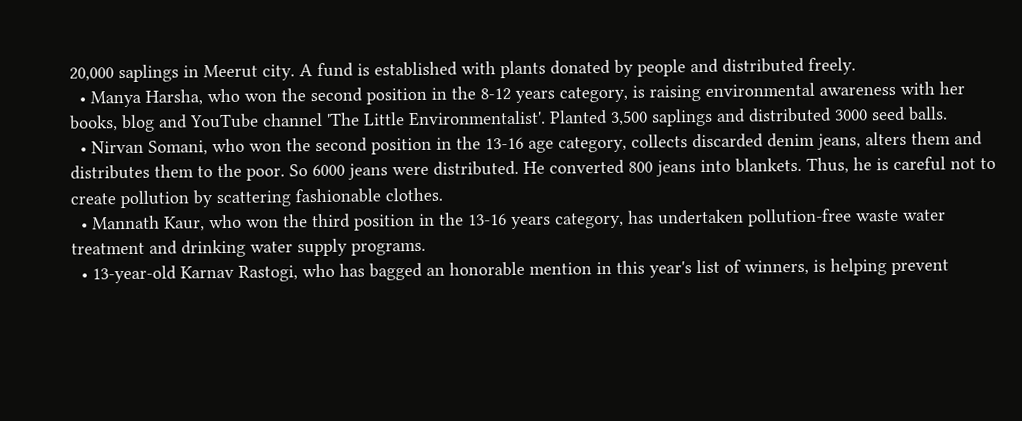20,000 saplings in Meerut city. A fund is established with plants donated by people and distributed freely.
  • Manya Harsha, who won the second position in the 8-12 years category, is raising environmental awareness with her books, blog and YouTube channel 'The Little Environmentalist'. Planted 3,500 saplings and distributed 3000 seed balls.
  • Nirvan Somani, who won the second position in the 13-16 age category, collects discarded denim jeans, alters them and distributes them to the poor. So 6000 jeans were distributed. He converted 800 jeans into blankets. Thus, he is careful not to create pollution by scattering fashionable clothes.
  • Mannath Kaur, who won the third position in the 13-16 years category, has undertaken pollution-free waste water treatment and drinking water supply programs.
  • 13-year-old Karnav Rastogi, who has bagged an honorable mention in this year's list of winners, is helping prevent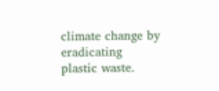climate change by eradicating plastic waste.